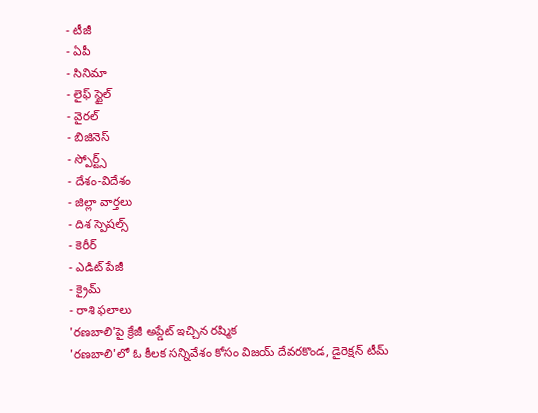- టీజీ
- ఏపీ
- సినిమా
- లైఫ్ స్టైల్
- వైరల్
- బిజినెస్
- స్పోర్ట్స్
- దేశం-విదేశం
- జిల్లా వార్తలు
- దిశ స్పెషల్స్
- కెరీర్
- ఎడిట్ పేజీ
- క్రైమ్
- రాశి ఫలాలు
'రణబాలి'పై క్రేజీ అప్డేట్ ఇచ్చిన రష్మిక
'రణబాలి'లో ఓ కీలక సన్నివేశం కోసం విజయ్ దేవరకొండ, డైరెక్షన్ టీమ్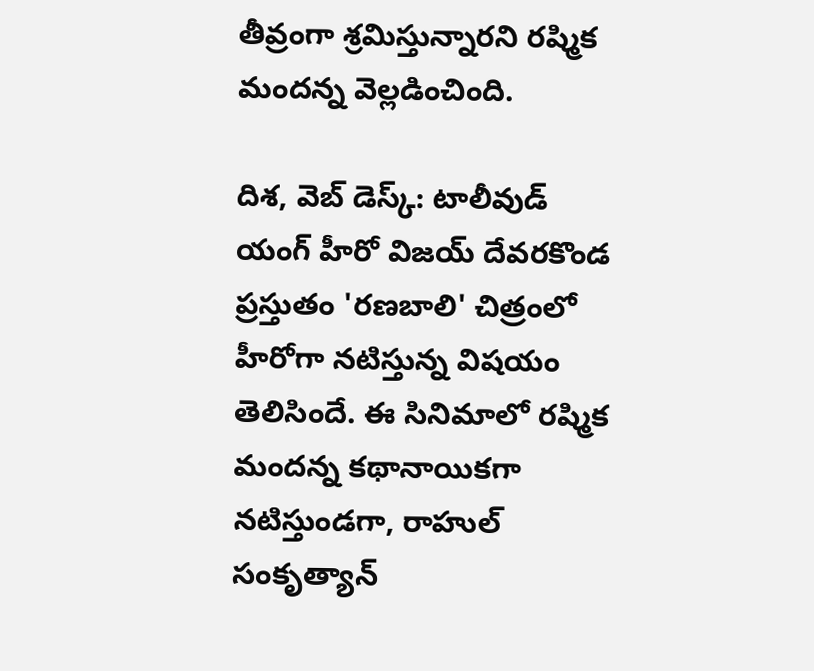తీవ్రంగా శ్రమిస్తున్నారని రష్మిక మందన్న వెల్లడించింది.

దిశ, వెబ్ డెస్క్: టాలీవుడ్ యంగ్ హీరో విజయ్ దేవరకొండ ప్రస్తుతం 'రణబాలి' చిత్రంలో హీరోగా నటిస్తున్న విషయం తెలిసిందే. ఈ సినిమాలో రష్మిక మందన్న కథానాయికగా నటిస్తుండగా, రాహుల్ సంకృత్యాన్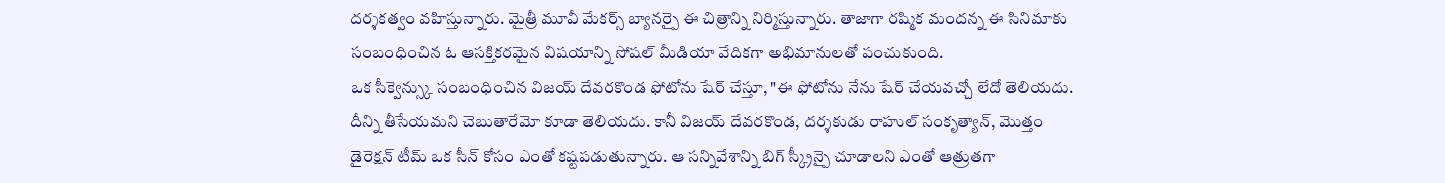దర్శకత్వం వహిస్తున్నారు. మైత్రీ మూవీ మేకర్స్ బ్యానర్పై ఈ చిత్రాన్ని నిర్మిస్తున్నారు. తాజాగా రష్మిక మందన్న ఈ సినిమాకు సంబంధించిన ఓ ఆసక్తికరమైన విషయాన్ని సోషల్ మీడియా వేదికగా అభిమానులతో పంచుకుంది.
ఒక సీక్వెన్స్కు సంబంధించిన విజయ్ దేవరకొండ ఫోటోను షేర్ చేస్తూ, "ఈ ఫోటోను నేను షేర్ చేయవచ్చో లేదో తెలియదు. దీన్ని తీసేయమని చెబుతారేమో కూడా తెలియదు. కానీ విజయ్ దేవరకొండ, దర్శకుడు రాహుల్ సంకృత్యాన్, మొత్తం డైరెక్షన్ టీమ్ ఒక సీన్ కోసం ఎంతో కష్టపడుతున్నారు. ఆ సన్నివేశాన్ని బిగ్ స్క్రీన్పై చూడాలని ఎంతో ఆత్రుతగా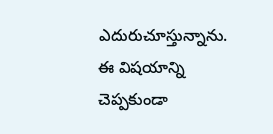ఎదురుచూస్తున్నాను. ఈ విషయాన్ని చెప్పకుండా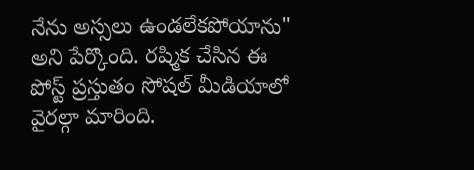నేను అస్సలు ఉండలేకపోయాను" అని పేర్కొంది. రష్మిక చేసిన ఈ పోస్ట్ ప్రస్తుతం సోషల్ మీడియాలో వైరల్గా మారింది.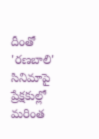దీంతో 'రణబాలి' సినిమాపై ప్రేక్షకుల్లో మరింత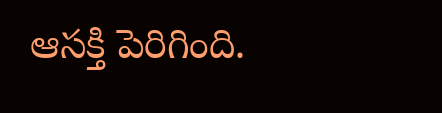ఆసక్తి పెరిగింది.